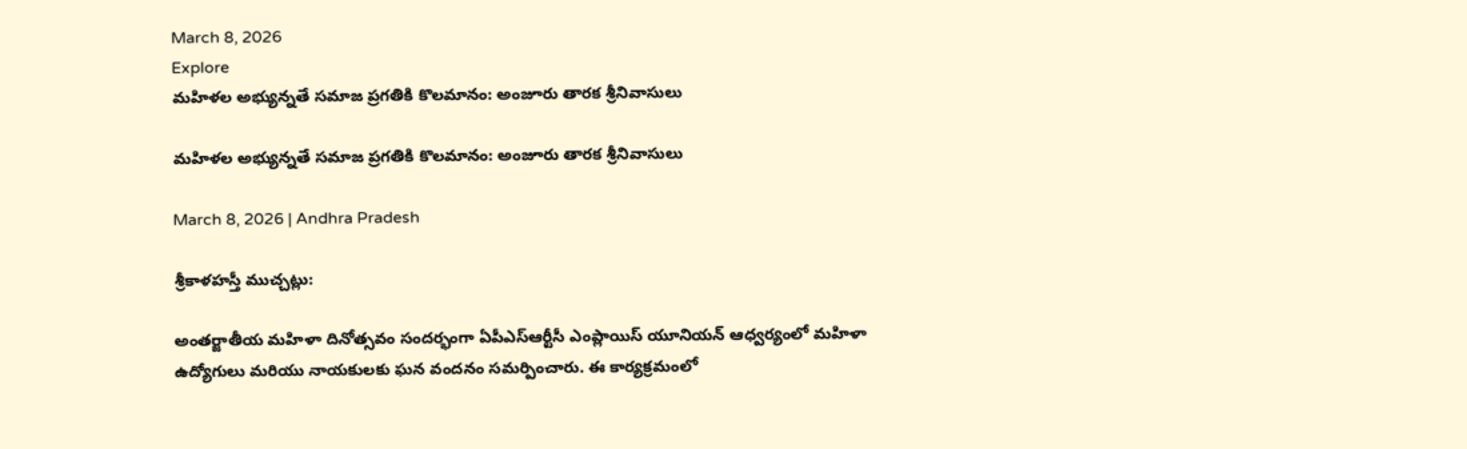March 8, 2026
Explore
మహిళల అభ్యున్నతే సమాజ ప్రగతికి కొలమానం: అంజూరు తారక శ్రీనివాసులు

మహిళల అభ్యున్నతే సమాజ ప్రగతికి కొలమానం: అంజూరు తారక శ్రీనివాసులు

March 8, 2026 | Andhra Pradesh

శ్రీకాళహస్తీ ముచ్చట్లు:

అంతర్జాతీయ మహిళా దినోత్సవం సందర్భంగా ఏపీఎస్ఆర్టీసీ ఎంప్లాయిస్ యూనియన్ ఆధ్వర్యంలో మహిళా ఉద్యోగులు మరియు నాయకులకు ఘన వందనం సమర్పించారు. ఈ కార్యక్రమంలో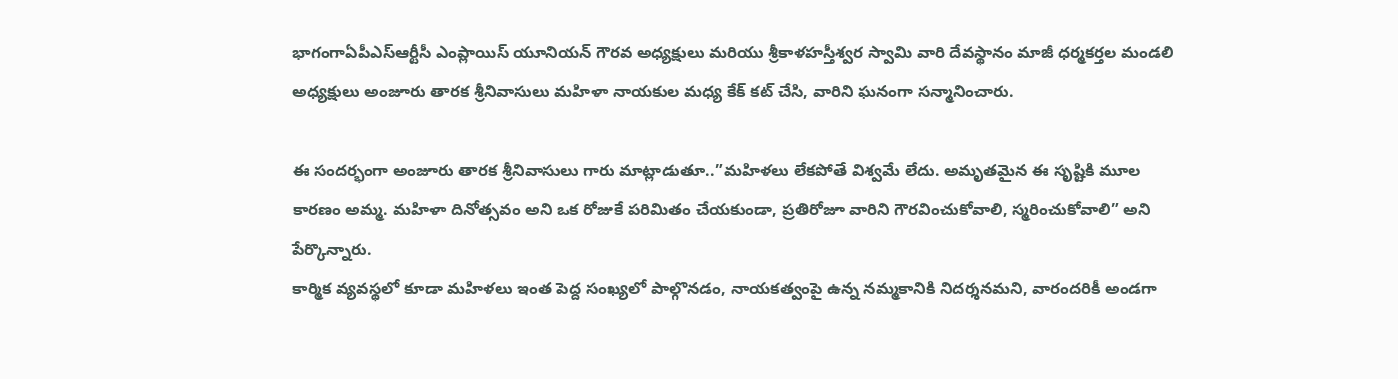భాగంగాఏపీఎస్ఆర్టీసీ ఎంప్లాయిస్ యూనియన్ గౌరవ అధ్యక్షులు మరియు శ్రీకాళహస్తీశ్వర స్వామి వారి దేవస్థానం మాజీ ధర్మకర్తల మండలి అధ్యక్షులు అంజూరు తారక శ్రీనివాసులు మహిళా నాయకుల మధ్య కేక్ కట్ చేసి, వారిని ఘనంగా సన్మానించారు.

ఈ సందర్భంగా అంజూరు తారక శ్రీనివాసులు గారు మాట్లాడుతూ..”మహిళలు లేకపోతే విశ్వమే లేదు. అమృతమైన ఈ సృష్టికి మూల కారణం అమ్మ. మహిళా దినోత్సవం అని ఒక రోజుకే పరిమితం చేయకుండా, ప్రతిరోజూ వారిని గౌరవించుకోవాలి, స్మరించుకోవాలి” అని పేర్కొన్నారు.
కార్మిక వ్యవస్థలో కూడా మహిళలు ఇంత పెద్ద సంఖ్యలో పాల్గొనడం, నాయకత్వంపై ఉన్న నమ్మకానికి నిదర్శనమని, వారందరికీ అండగా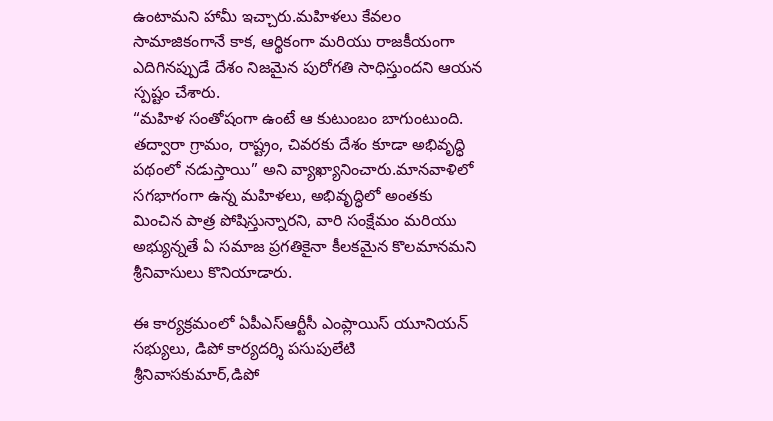ఉంటామని హామీ ఇచ్చారు.మహిళలు కేవలం సామాజికంగానే కాక, ఆర్థికంగా మరియు రాజకీయంగా ఎదిగినప్పుడే దేశం నిజమైన పురోగతి సాధిస్తుందని ఆయన స్పష్టం చేశారు.
“మహిళ సంతోషంగా ఉంటే ఆ కుటుంబం బాగుంటుంది. తద్వారా గ్రామం, రాష్ట్రం, చివరకు దేశం కూడా అభివృద్ధి పథంలో నడుస్తాయి” అని వ్యాఖ్యానించారు.మానవాళిలో సగభాగంగా ఉన్న మహిళలు, అభివృద్ధిలో అంతకు మించిన పాత్ర పోషిస్తున్నారని, వారి సంక్షేమం మరియు అభ్యున్నతే ఏ సమాజ ప్రగతికైనా కీలకమైన కొలమానమని శ్రీనివాసులు కొనియాడారు.

ఈ కార్యక్రమంలో ఏపీఎస్ఆర్టీసీ ఎంప్లాయిస్ యూనియన్ సభ్యులు, డిపో కార్యదర్శి పసుపులేటి శ్రీనివాసకుమార్,డిపో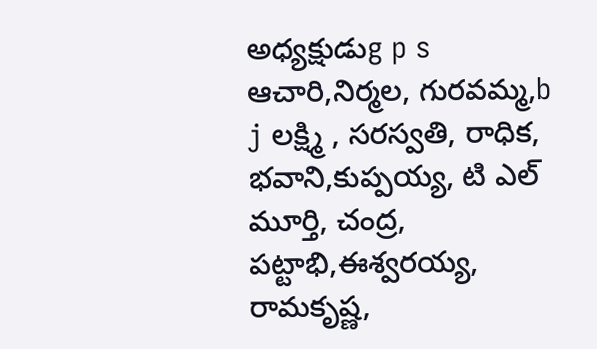అధ్యక్షుడుg p s ఆచారి,నిర్మల, గురవమ్మ,b j లక్ష్మి , సరస్వతి, రాధిక, భవాని,కుప్పయ్య, టి ఎల్ మూర్తి, చంద్ర, పట్టాభి,ఈశ్వరయ్య, రామకృష్ణ,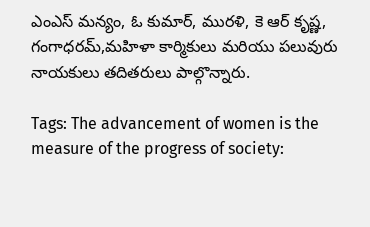ఎంఎస్ మన్యం, ఓ కుమార్, మురళి, కె ఆర్ కృష్ణ, గంగాధరమ్,మహిళా కార్మికులు మరియు పలువురు నాయకులు తదితరులు పాల్గొన్నారు.

Tags: The advancement of women is the measure of the progress of society: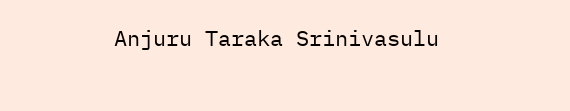Anjuru Taraka Srinivasulu